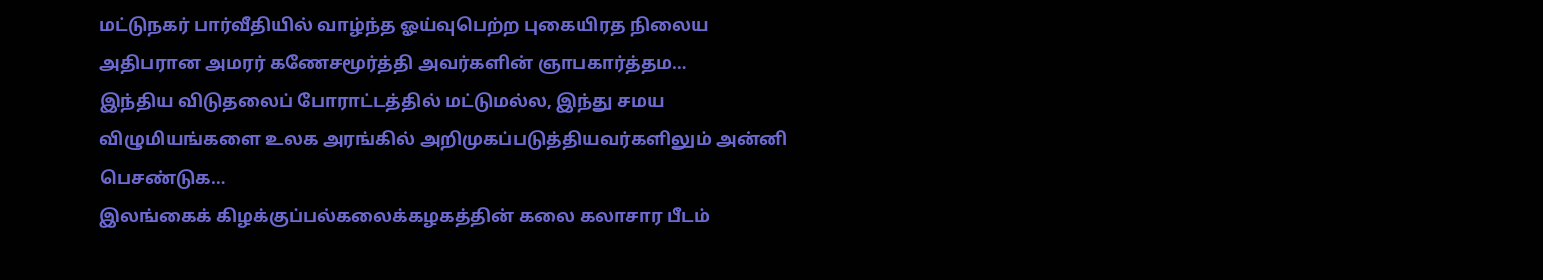மட்டுநகர் பார்வீதியில் வாழ்ந்த ஓய்வுபெற்ற புகையிரத நிலைய அதிபரான அமரர் கணேசமூர்த்தி அவர்களின் ஞாபகார்த்தம…
இந்திய விடுதலைப் போராட்டத்தில் மட்டுமல்ல, இந்து சமய விழுமியங்களை உலக அரங்கில் அறிமுகப்படுத்தியவர்களிலும் அன்னி பெசண்டுக…
இலங்கைக் கிழக்குப்பல்கலைக்கழகத்தின் கலை கலாசார பீடம்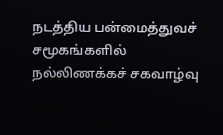நடத்திய பன்மைத்துவச் சமூகங்களில் நல்லிணக்கச் சகவாழ்வு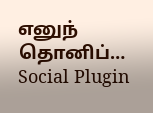எனுந் தொனிப்…
Social Plugin